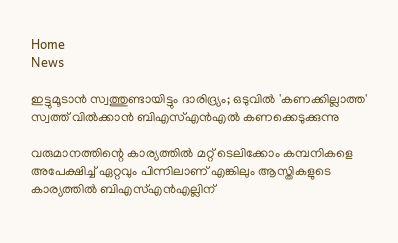Home
News

ഇട്ടുമൂടാൻ സ്വത്തുണ്ടായിട്ടും ദാരിദ്ര്യം; ഒടുവിൽ 'കണക്കില്ലാത്ത' സ്വത്ത് വിൽക്കാൻ ബിഎസ്എൻഎൽ കണക്കെടുക്കുന്നു

വരുമാനത്തിന്റെ കാര്യത്തിൽ മറ്റ് ടെലിക്കോം കമ്പനികളെ അ‌പേക്ഷിച്ച് ഏറ്റവും പിന്നിലാണ് എങ്കിലും ആസ്തികളുടെ കാര്യത്തിൽ ബിഎസ്എൻഎല്ലിന്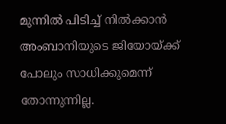മുന്നിൽ പിടിച്ച് നിൽക്കാൻ അ‌ംബാനിയുടെ ജിയോയ്ക്ക് പോലും സാധിക്കുമെന്ന് തോന്നുന്നില്ല.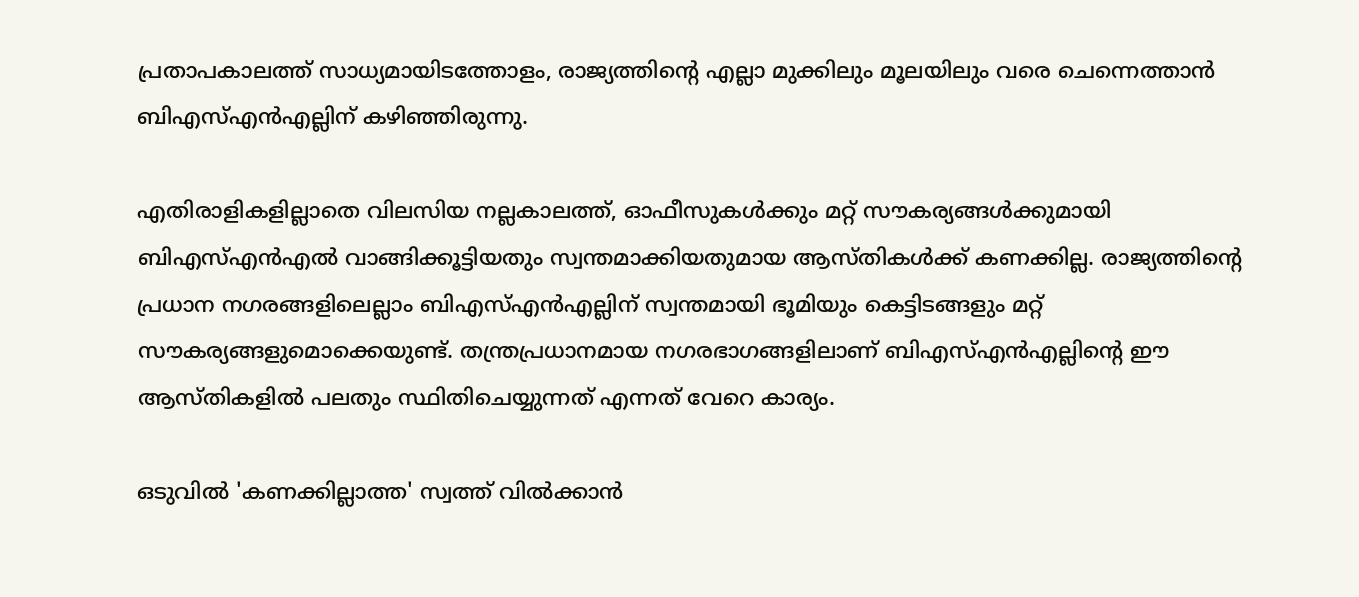പ്രതാപകാലത്ത് സാധ്യമായിടത്തോളം, രാജ്യത്തിന്റെ എല്ലാ മുക്കിലും മൂലയിലും വരെ ചെന്നെത്താൻ ബിഎസ്എൻഎല്ലിന് കഴിഞ്ഞിരുന്നു.

എതിരാളികളില്ലാതെ വിലസിയ നല്ലകാലത്ത്, ഓഫീസുകൾക്കും മറ്റ് സൗകര്യങ്ങൾക്കുമായി ബിഎസ്എൻഎൽ വാങ്ങിക്കൂട്ടിയതും സ്വന്തമാക്കിയതുമായ ആസ്തികൾക്ക് കണക്കില്ല. രാജ്യത്തിന്റെ പ്രധാന നഗരങ്ങളിലെല്ലാം ബിഎസ്എൻഎല്ലിന് സ്വന്തമായി ഭൂമിയും കെട്ടിടങ്ങളും മറ്റ് സൗകര്യങ്ങളുമൊക്കെയുണ്ട്. തന്ത്രപ്രധാനമായ നഗരഭാഗങ്ങളിലാണ് ബിഎസ്എൻഎല്ലിന്റെ ഈ ആസ്തികളിൽ പലതും സ്ഥിതിചെയ്യുന്നത് എന്നത് വേറെ കാര്യം.

ഒടുവിൽ 'കണക്കില്ലാത്ത' സ്വത്ത് വിൽക്കാൻ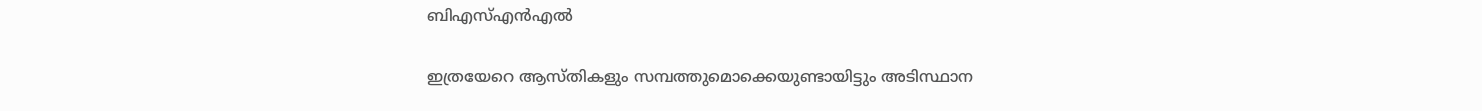ബിഎസ്എൻഎൽ

ഇത്രയേറെ ആസ്തികളും സമ്പത്തുമൊക്കെയുണ്ടായിട്ടും അ‌ടിസ്ഥാന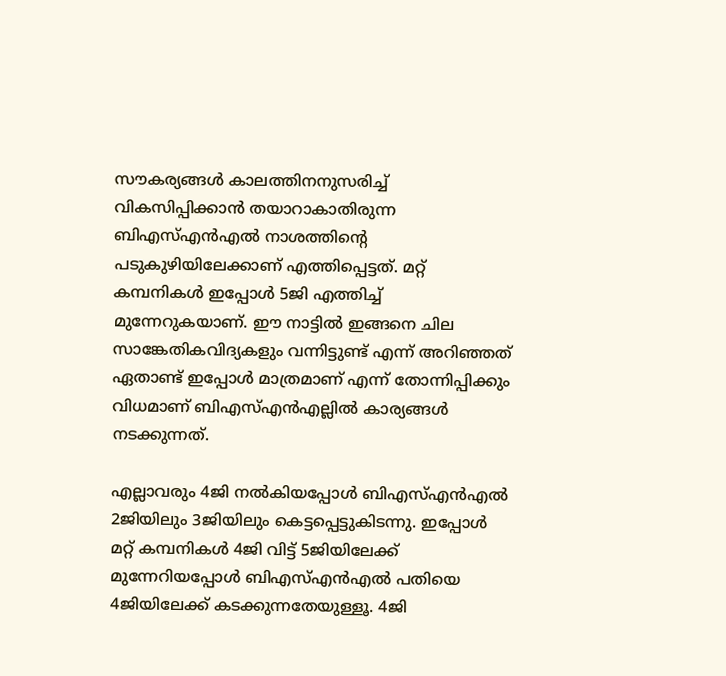സൗകര്യങ്ങൾ കാലത്തിനനുസരിച്ച് വികസിപ്പിക്കാൻ തയാറാകാതിരുന്ന ബിഎസ്എൻഎൽ നാശത്തിന്റെ പടുകുഴിയിലേക്കാണ് എത്തിപ്പെട്ടത്. മറ്റ് കമ്പനികൾ ഇപ്പോൾ 5ജി എത്തിച്ച് മുന്നേറുകയാണ്. ഈ നാട്ടിൽ ഇങ്ങനെ ചില സാങ്കേതികവിദ്യകളും വന്നിട്ടുണ്ട് എന്ന് അ‌റിഞ്ഞത് ഏതാണ്ട് ഇപ്പോൾ മാത്രമാണ് എന്ന് തോന്നിപ്പിക്കും വിധമാണ് ബിഎസ്എൻഎല്ലിൽ കാര്യങ്ങൾ നടക്കുന്നത്.

എല്ലാവരും 4ജി നൽകിയപ്പോൾ ബിഎസ്എൻഎൽ 2ജിയിലും 3ജിയിലും കെട്ടപ്പെട്ടുകിടന്നു. ഇപ്പോൾ മറ്റ് കമ്പനികൾ 4ജി വിട്ട് 5ജിയിലേക്ക് മുന്നേറിയപ്പോൾ ബിഎസ്എൻഎൽ പതിയെ 4ജിയിലേക്ക് കടക്കുന്നതേയുള്ളൂ. 4ജി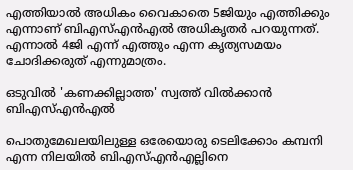എത്തിയാൽ അ‌ധികം വൈകാതെ 5ജിയും എത്തിക്കും എന്നാണ് ബിഎസ്എൻഎൽ അ‌ധികൃതർ പറയുന്നത്. എന്നാൽ 4ജി എന്ന് എത്തും എന്ന കൃത്യസമയം ചോദിക്കരുത് എന്നുമാത്രം.

ഒടുവിൽ 'കണക്കില്ലാത്ത' സ്വത്ത് വിൽക്കാൻ ബിഎസ്എൻഎൽ

പൊതുമേഖലയിലുള്ള ഒരേയൊരു ടെലിക്കോം കമ്പനി എന്ന നിലയിൽ ബിഎസ്എൻഎല്ലിനെ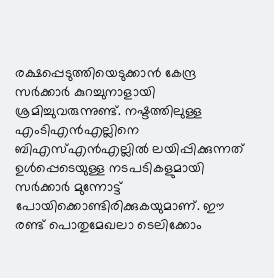രക്ഷപ്പെടുത്തിയെടുക്കാൻ കേന്ദ്ര സർക്കാർ കുറച്ചുനാളായി ശ്രമിച്ചുവരുന്നുണ്ട്. നഷ്ടത്തിലുള്ള എംടിഎൻഎല്ലിനെ ബിഎസ്എൻഎല്ലിൽ ലയിപ്പിക്കുന്നത് ഉൾപ്പെടെയുള്ള നടപടികളുമായി സർക്കാർ മുന്നോട്ട് പോയിക്കൊണ്ടിരിക്കുകയുമാണ്. ഈ രണ്ട് പൊതുമേഖലാ ടെലിക്കോം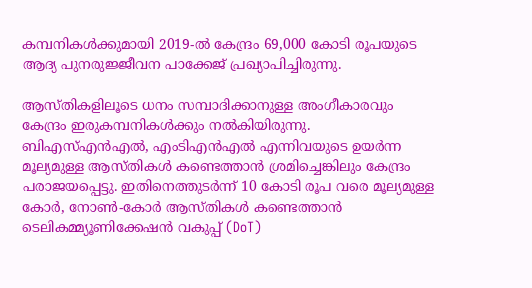കമ്പനികൾക്കുമായി 2019-ൽ കേന്ദ്രം 69,000 കോടി രൂപയുടെ ആദ്യ പുനരുജ്ജീവന പാക്കേജ് പ്രഖ്യാപിച്ചിരുന്നു.

ആസ്തികളിലൂടെ ധനം സമ്പാദിക്കാനുള്ള അ‌ംഗീകാരവും കേന്ദ്രം ഇരുകമ്പനികൾക്കും നൽകിയിരുന്നു. ബിഎസ്എൻഎൽ, എംടിഎൻഎൽ എന്നിവയുടെ ഉയർന്ന മൂല്യമുള്ള ആസ്തികൾ കണ്ടെത്താൻ ശ്രമിച്ചെങ്കിലും കേന്ദ്രം പരാജയപ്പെട്ടു. ഇതിനെത്തുടർന്ന് 10 കോടി രൂപ വരെ മൂല്യമുള്ള കോർ, നോൺ-കോർ ആസ്തികൾ കണ്ടെത്താൻ ടെലികമ്മ്യൂണിക്കേഷൻ വകുപ്പ് (DoT)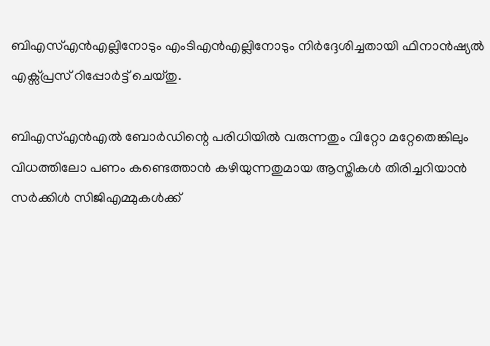ബിഎസ്എൻഎല്ലിനോടും എംടിഎൻഎല്ലിനോടും നിർദ്ദേശിച്ചതായി ഫിനാൻഷ്യൽ എക്സ്പ്രസ് റിപ്പോർട്ട് ചെയ്തു.

ബിഎസ്എൻഎൽ ബോർഡിന്റെ പരിധിയിൽ വരുന്നതും വിറ്റോ മറ്റേതെങ്കിലും വിധത്തിലോ പണം കണ്ടെത്താൻ കഴിയുന്നതുമായ ആസ്തികൾ തിരിച്ചറിയാൻ സർക്കിൾ സിജിഎമ്മുകൾക്ക്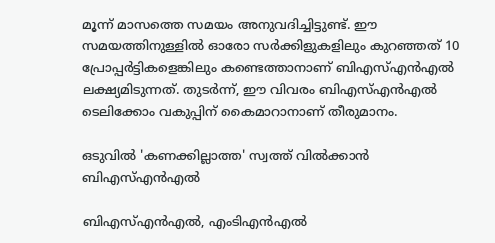മൂന്ന് മാസത്തെ സമയം അനുവദിച്ചിട്ടുണ്ട്. ഈ സമയത്തിനുള്ളിൽ ഓരോ സർക്കിളുകളിലും കുറഞ്ഞത് 10 പ്രോപ്പർട്ടികളെങ്കിലും കണ്ടെത്താനാണ് ബിഎസ്എൻഎൽ ലക്ഷ്യമിടുന്നത്. തുടർന്ന്, ഈ വിവരം ബിഎസ്എൻഎൽ ടെലിക്കോം വകുപ്പിന് കൈമാറാനാണ് തീരുമാനം.

ഒടുവിൽ 'കണക്കില്ലാത്ത' സ്വത്ത് വിൽക്കാൻ ബിഎസ്എൻഎൽ

ബി‌എസ്‌എൻ‌എൽ, എം‌ടി‌എൻ‌എൽ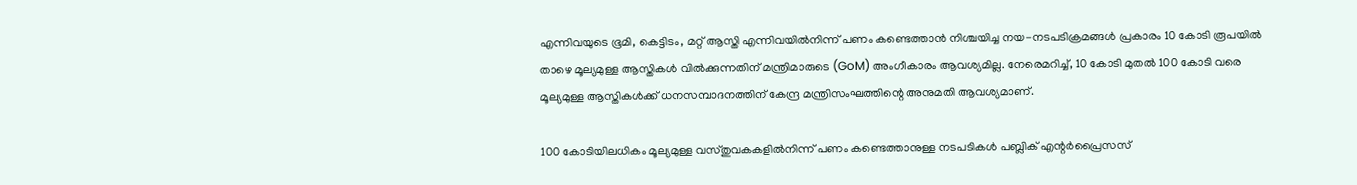എന്നിവയുടെ ഭൂമി, കെട്ടിടം, മറ്റ് ആസ്തി എന്നിവയിൽനിന്ന് പണം കണ്ടെത്താൻ നിശ്ചയിച്ച നയ-നടപടിക്രമങ്ങൾ പ്രകാരം 10 കോടി രൂപയിൽ താഴെ മൂല്യമുള്ള ആസ്തികൾ വിൽക്കുന്നതിന് മന്ത്രിമാരുടെ (GoM) അംഗീകാരം ആവശ്യമില്ല. നേരെമറിച്ച്, 10 കോടി മുതൽ 100 കോടി വരെ മൂല്യമുള്ള ആസ്തികൾക്ക് ധനസമ്പാദനത്തിന് കേന്ദ്ര മന്ത്രിസംഘത്തിന്റെ അനുമതി ആവശ്യമാണ്.

100 കോടിയിലധികം മൂല്യമുള്ള വസ്തുവകകളിൽനിന്ന് പണം കണ്ടെത്താനുള്ള നടപടികൾ പബ്ലിക് എന്റർപ്രൈസസ്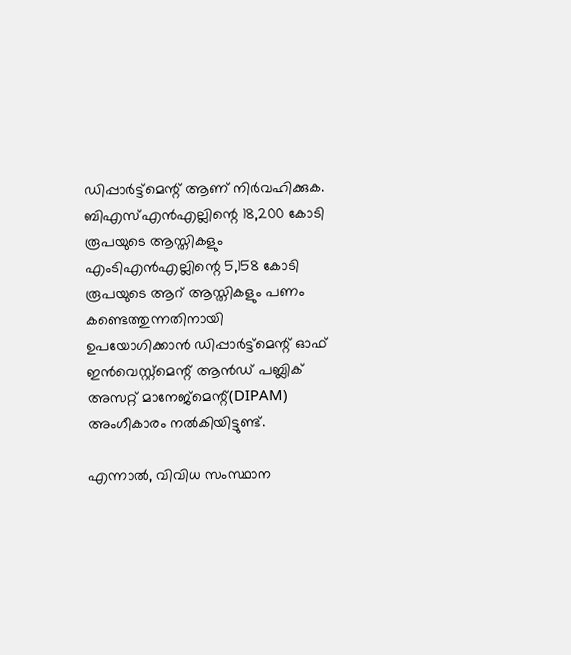ഡിപ്പാർട്ട്മെന്റ് ആണ് നിർവഹിക്കുക. ബിഎസ്എൻഎല്ലിന്റെ 18,200 കോടി രൂപയുടെ ആസ്തികളും എംടിഎൻഎല്ലിന്റെ 5,158 കോടി രൂപയുടെ ആറ് ആസ്തികളും പണം കണ്ടെത്തുന്നതിനായി ഉപയോഗിക്കാൻ ഡിപ്പാർട്ട്‌മെന്റ് ഓഫ് ഇൻവെസ്റ്റ്‌മെന്റ് ആൻഡ് പബ്ലിക് അസറ്റ് മാനേജ്‌മെന്റ്(DIPAM) അ‌ംഗീകാരം നൽകിയിട്ടുണ്ട്.

എന്നാൽ, വിവിധ സംസ്ഥാന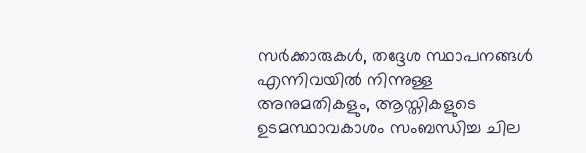സർക്കാരുകൾ, തദ്ദേശ സ്ഥാപനങ്ങൾ എന്നിവയിൽ നിന്നുള്ള അനുമതികളും, ആസ്തികളുടെ ഉടമസ്ഥാവകാശം സംബന്ധിച്ച ചില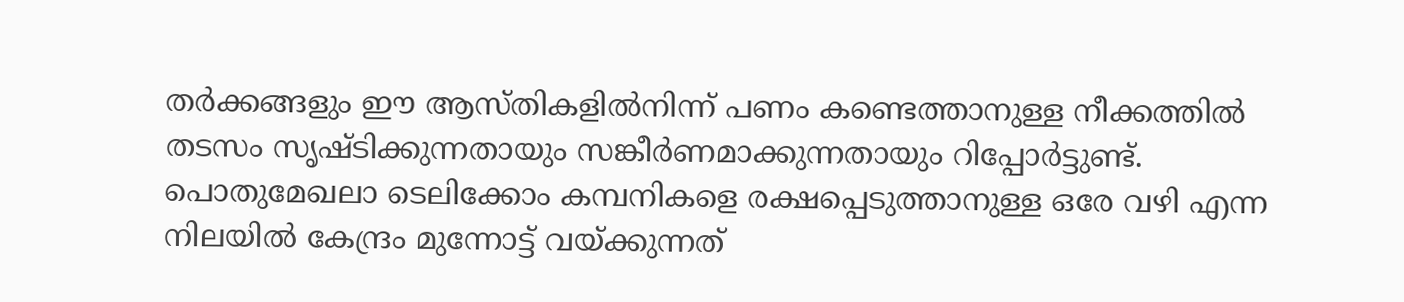തർക്കങ്ങളും ഈ ആസ്തികളിൽനിന്ന് പണം കണ്ടെത്താനുള്ള നീക്കത്തിൽ തടസം സൃഷ്ടിക്കുന്നതായും സങ്കീർണമാക്കുന്നതായും റിപ്പോർട്ടുണ്ട്. പൊതുമേഖലാ ടെലിക്കോം കമ്പനികളെ രക്ഷപ്പെടുത്താനുള്ള ഒരേ വഴി എന്ന നിലയിൽ കേന്ദ്രം മുന്നോട്ട് വയ്ക്കുന്നത്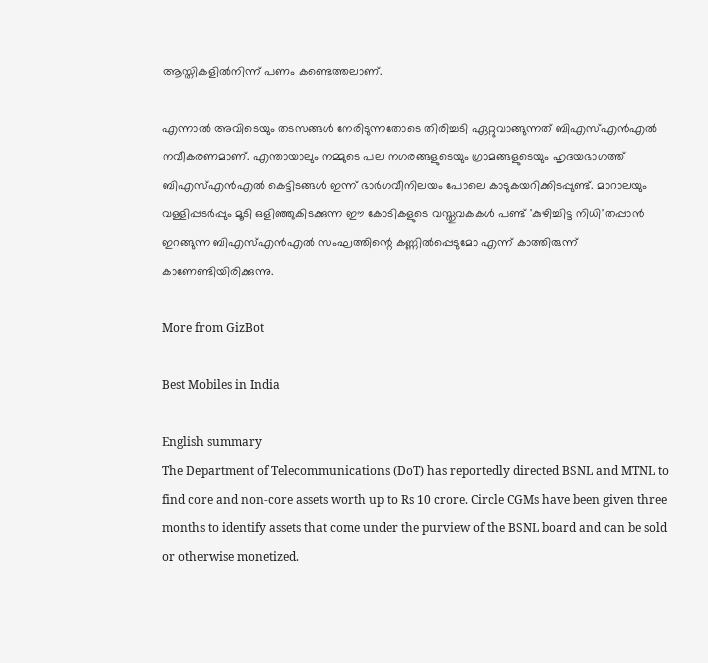ആസ്തികളിൽനിന്ന് പണം കണ്ടെത്തലാണ്.

എന്നാൽ അ‌വിടെയും തടസങ്ങൾ നേരിടുന്നതോടെ തിരിച്ചടി ഏറ്റുവാങ്ങുന്നത് ബിഎസ്എൻഎൽ നവീകരണമാണ്. എന്തായാലും നമ്മുടെ പല നഗരങ്ങളുടെയും ഗ്രാമങ്ങളുടെയും ഹൃദയഭാഗത്ത് ബിഎസ്എൻഎൽ കെട്ടിടങ്ങൾ ഇന്ന് ഭാർഗവീനിലയം പോലെ കാടുകയറിക്കിടപ്പുണ്ട്. മാറാലയും വള്ളിപ്പടർപ്പും മൂടി ഒളിഞ്ഞുകിടക്കുന്ന ഈ കോടികളുടെ വസ്തുവകകൾ പണ്ട് 'കുഴിച്ചിട്ട നിധി'തപ്പാൻ ഇറങ്ങുന്ന ബിഎസ്എൻഎൽ സംഘത്തിന്റെ കണ്ണിൽപ്പെടുമോ എന്ന് കാത്തിരുന്ന് കാണേണ്ടിയിരിക്കുന്നു.

More from GizBot

Best Mobiles in India

English summary
The Department of Telecommunications (DoT) has reportedly directed BSNL and MTNL to find core and non-core assets worth up to Rs 10 crore. Circle CGMs have been given three months to identify assets that come under the purview of the BSNL board and can be sold or otherwise monetized.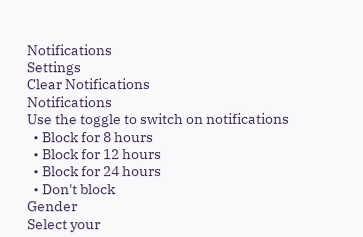Notifications
Settings
Clear Notifications
Notifications
Use the toggle to switch on notifications
  • Block for 8 hours
  • Block for 12 hours
  • Block for 24 hours
  • Don't block
Gender
Select your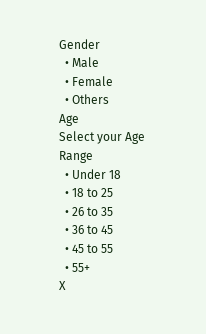Gender
  • Male
  • Female
  • Others
Age
Select your Age Range
  • Under 18
  • 18 to 25
  • 26 to 35
  • 36 to 45
  • 45 to 55
  • 55+
X